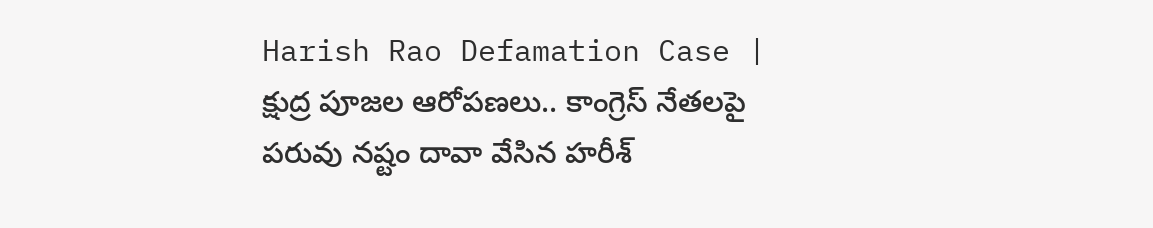Harish Rao Defamation Case | క్షుద్ర పూజల ఆరోపణలు.. కాంగ్రెస్ నేతలపై పరువు నష్టం దావా వేసిన హరీశ్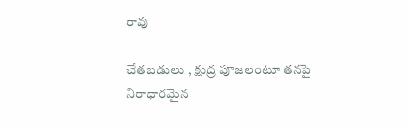రావు

చేతబడులు , క్షుద్ర పూజలంటూ తనపై నిరాధారమైన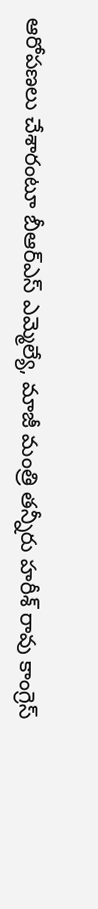ఆరోపణలు చేశారంటూ బీఆర్ఎస్ ఎమ్మెల్యే, మాజీ మంత్రి తన్నీరు హరీశ్ రావు కాంగ్రెస్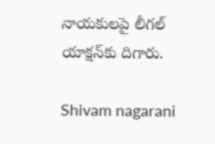నాయకులపై లీగల్ యాక్షన్‌కు దిగారు.

Shivam nagarani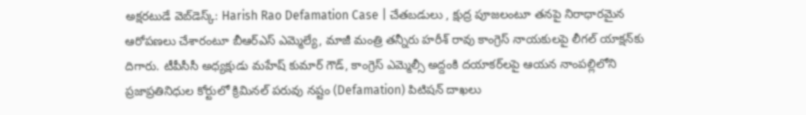అక్షరటుడే వెబ్‌డెస్క్: Harish Rao Defamation Case | చేతబడులు , క్షుద్ర పూజలంటూ తనపై నిరాధారమైన ఆరోపణలు చేశారంటూ బీఆర్ఎస్ ఎమ్మెల్యే, మాజీ మంత్రి తన్నీరు హరీశ్ రావు కాంగ్రెస్ నాయకులపై లీగల్ యాక్షన్‌కు దిగారు. టీపీసీసీ అధ్యక్షుడు మహేష్ కుమార్ గౌడ్, కాంగ్రెస్ ఎమ్మెల్సీ అద్దంకి దయాకర్‌లపై ఆయన నాంపల్లిలోని ప్రజాప్రతినిధుల కోర్టులో క్రిమినల్ పరువు నష్టం (Defamation) పిటిషన్ దాఖలు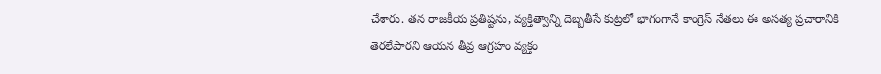చేశారు. తన రాజకీయ ప్రతిష్టను, వ్యక్తిత్వాన్ని దెబ్బతీసే కుట్రలో భాగంగానే కాంగ్రెస్ నేతలు ఈ అసత్య ప్రచారానికి తెరలేపారని ఆయన తీవ్ర ఆగ్రహం వ్యక్తం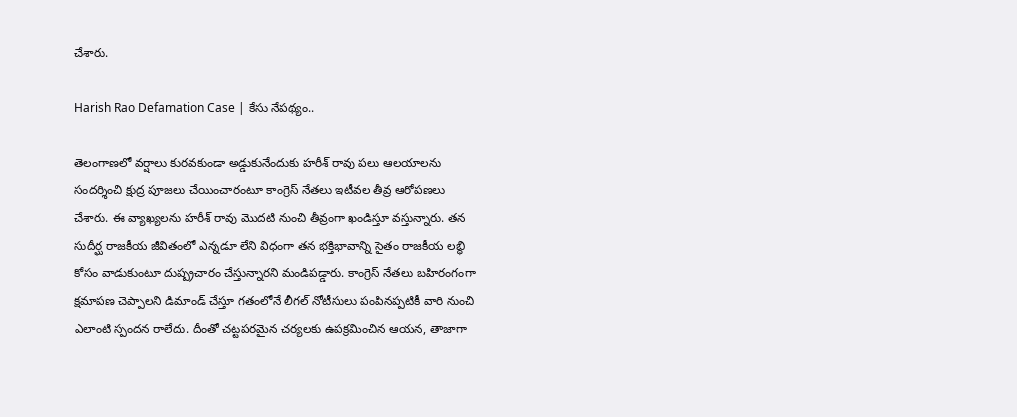చేశారు.

Harish Rao Defamation Case | కేసు నేపథ్యం..

తెలంగాణలో వర్షాలు కురవకుండా అడ్డుకునేందుకు హరీశ్ రావు పలు ఆలయాలను సందర్శించి క్షుద్ర పూజలు చేయించారంటూ కాంగ్రెస్ నేతలు ఇటీవల తీవ్ర ఆరోపణలు చేశారు. ఈ వ్యాఖ్యలను హరీశ్ రావు మొదటి నుంచి తీవ్రంగా ఖండిస్తూ వస్తున్నారు. తన సుదీర్ఘ రాజకీయ జీవితంలో ఎన్నడూ లేని విధంగా తన భక్తిభావాన్ని సైతం రాజకీయ లబ్ధి కోసం వాడుకుంటూ దుష్ప్రచారం చేస్తున్నారని మండిపడ్డారు. కాంగ్రెస్ నేతలు బహిరంగంగా క్షమాపణ చెప్పాలని డిమాండ్ చేస్తూ గతంలోనే లీగల్ నోటీసులు పంపినప్పటికీ వారి నుంచి ఎలాంటి స్పందన రాలేదు. దీంతో చట్టపరమైన చర్యలకు ఉపక్రమించిన ఆయన, తాజాగా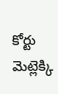కోర్టు మెట్లెక్కి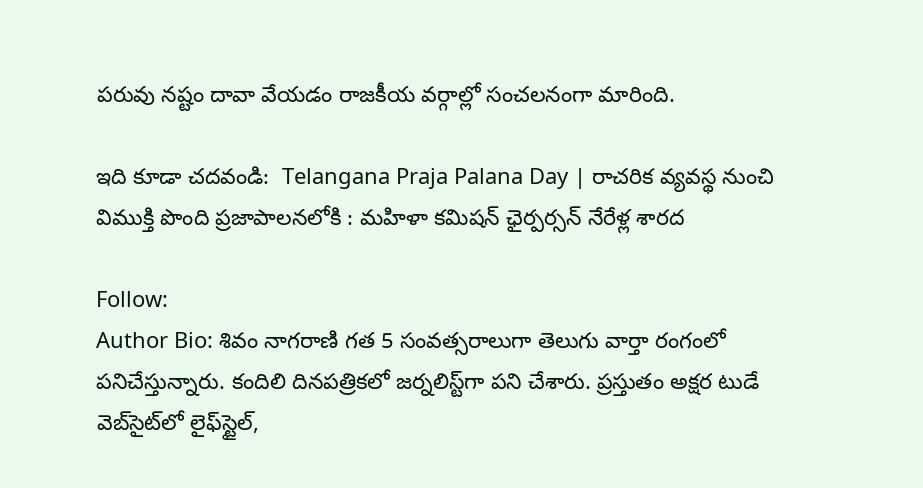పరువు నష్టం దావా వేయడం రాజకీయ వర్గాల్లో సంచలనంగా మారింది.

ఇది కూడా చదవండి:  Telangana Praja Palana Day | రాచరిక వ్యవస్థ నుంచి విముక్తి పొంది ప్రజాపాలనలోకి : మహిళా కమిషన్ ఛైర్పర్సన్ నేరేళ్ల శారద

Follow:
Author Bio: శివం నాగరాణి గత 5 సంవత్సరాలుగా తెలుగు వార్తా రంగంలో పనిచేస్తున్నారు. కందిలి దినపత్రికలో జర్నలిస్ట్‌గా పని చేశారు. ప్రస్తుతం అక్షర టుడే వెబ్‌సైట్‌లో లైఫ్‌స్టైల్,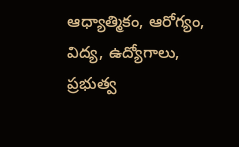ఆధ్యాత్మికం, ఆరోగ్యం, విద్య, ఉద్యోగాలు, ప్రభుత్వ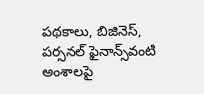పథకాలు, బిజినెస్, పర్సనల్ ఫైనాన్స్‌వంటి అంశాలపై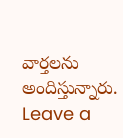వార్తలను అందిస్తున్నారు.
Leave a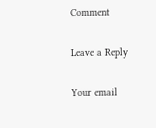Comment

Leave a Reply

Your email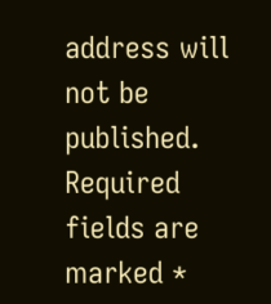address will not be published. Required fields are marked *